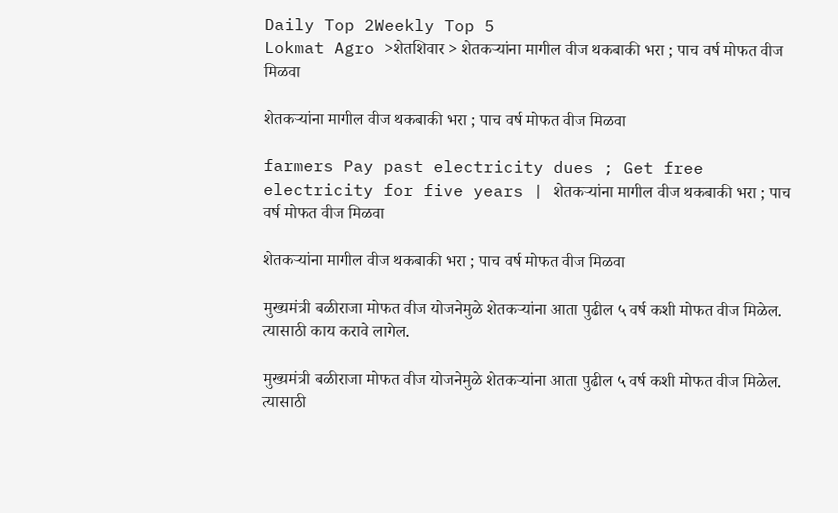Daily Top 2Weekly Top 5
Lokmat Agro >शेतशिवार > शेतकऱ्यांना मागील वीज थकबाकी भरा ; पाच वर्ष मोफत वीज मिळवा

शेतकऱ्यांना मागील वीज थकबाकी भरा ; पाच वर्ष मोफत वीज मिळवा

farmers Pay past electricity dues ; Get free electricity for five years | शेतकऱ्यांना मागील वीज थकबाकी भरा ; पाच वर्ष मोफत वीज मिळवा

शेतकऱ्यांना मागील वीज थकबाकी भरा ; पाच वर्ष मोफत वीज मिळवा

मुख्यमंत्री बळीराजा मोफत वीज योजनेमुळे शेतकऱ्यांना आता पुढील ५ वर्ष कशी मोफत वीज मिळेल. त्यासाठी काय करावे लागेल.

मुख्यमंत्री बळीराजा मोफत वीज योजनेमुळे शेतकऱ्यांना आता पुढील ५ वर्ष कशी मोफत वीज मिळेल. त्यासाठी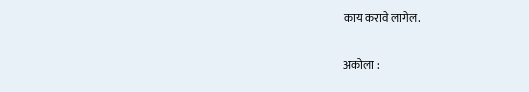काय करावे लागेल.

अकोला :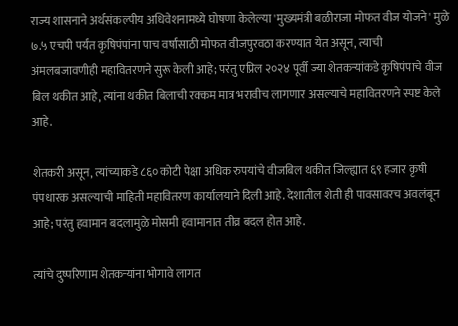राज्य शासनाने अर्थसंकल्पीय अधिवेशनामध्ये घोषणा केलेल्या 'मुख्यमंत्री बळीराजा मोफत वीज योजने' मुळे ७.५ एचपी पर्यंत कृषिपंपांना पाच वर्षांसाठी मोफत वीजपुरवठा करण्यात येत असून, त्याची अंमलबजावणीही महावितरणने सुरू केली आहे; परंतु एप्रिल २०२४ पूर्वी ज्या शेतकऱ्यांकडे कृषिपंपाचे वीज बिल थकीत आहे, त्यांना थकीत बिलाची रक्कम मात्र भरावीच लागणार असल्याचे महावितरणने स्पष्ट केले आहे.

शेतकरी असून, त्यांच्याकडे ८६० कोटी पेक्षा अधिक रुपयांचे वीजबिल थकीत जिल्ह्यात ६९ हजार कृषी पंपधारक असल्याची माहिती महावितरण कार्यालयाने दिली आहे. देशातील शेती ही पावसावरच अवलंबून आहे; परंतु हवामान बदलामुळे मोसमी हवामानात तीव्र बदल होत आहे.

त्यांचे दुष्परिणाम शेतकऱ्यांना भोगावे लागत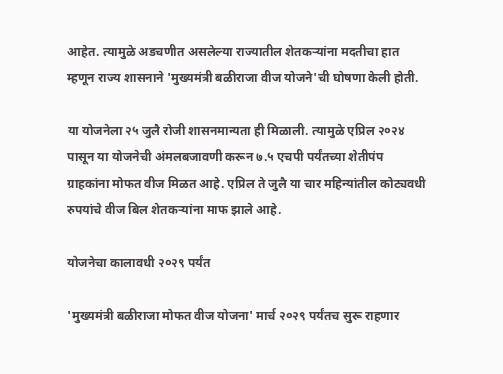आहेत. त्यामुळे अडचणीत असलेल्या राज्यातील शेतकऱ्यांना मदतीचा हात म्हणून राज्य शासनाने 'मुख्यमंत्री बळीराजा वीज योजने'ची घोषणा केली होती.

या योजनेला २५ जुलै रोजी शासनमान्यता ही मिळाली. त्यामुळे एप्रिल २०२४ पासून या योजनेची अंमलबजावणी करून ७.५ एचपी पर्यंतच्या शेतीपंप ग्राहकांना मोफत वीज मिळत आहे. एप्रिल ते जुलै या चार महिन्यांतील कोट्यवधी रुपयांचे वीज बिल शेतकऱ्यांना माफ झाले आहे.

योजनेचा कालावधी २०२९ पर्यंत

'मुख्यमंत्री बळीराजा मोफत वीज योजना' मार्च २०२९ पर्यंतच सुरू राहणार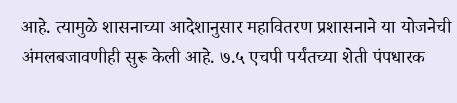आहे. त्यामुळे शासनाच्या आदेशानुसार महावितरण प्रशासनाने या योजनेची अंमलबजावणीही सुरू केली आहे. ७.५ एचपी पर्यंतच्या शेती पंपधारक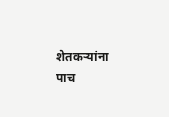शेतकऱ्यांना पाच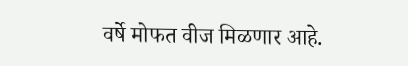वर्षे मोफत वीज मिळणार आहे.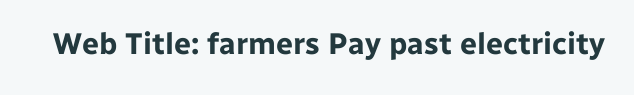Web Title: farmers Pay past electricity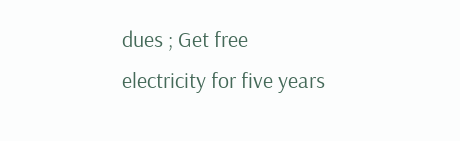dues ; Get free electricity for five years